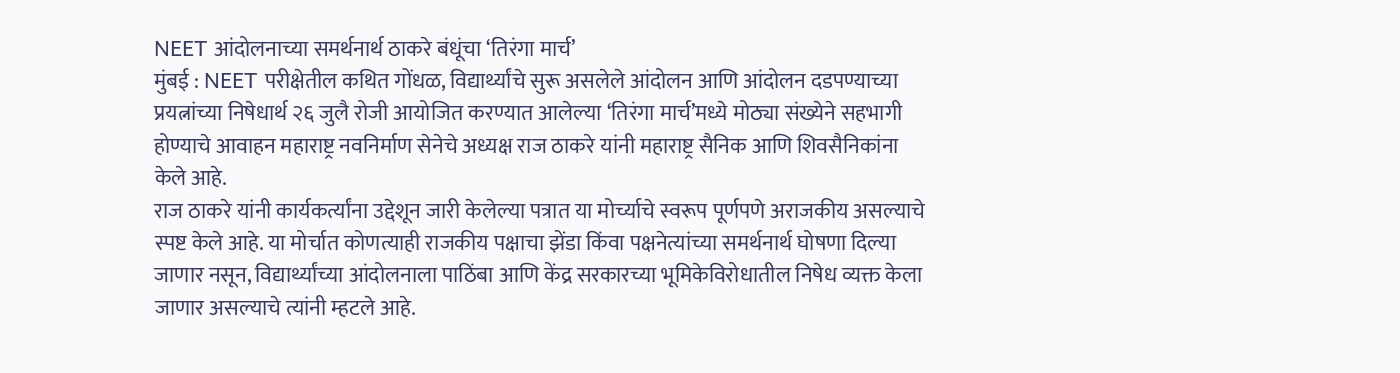NEET आंदोलनाच्या समर्थनार्थ ठाकरे बंधूंचा ‘तिरंगा मार्च’
मुंबई : NEET परीक्षेतील कथित गोंधळ, विद्यार्थ्यांचे सुरू असलेले आंदोलन आणि आंदोलन दडपण्याच्या प्रयत्नांच्या निषेधार्थ २६ जुलै रोजी आयोजित करण्यात आलेल्या ‘तिरंगा मार्च’मध्ये मोठ्या संख्येने सहभागी होण्याचे आवाहन महाराष्ट्र नवनिर्माण सेनेचे अध्यक्ष राज ठाकरे यांनी महाराष्ट्र सैनिक आणि शिवसैनिकांना केले आहे.
राज ठाकरे यांनी कार्यकर्त्यांना उद्देशून जारी केलेल्या पत्रात या मोर्च्याचे स्वरूप पूर्णपणे अराजकीय असल्याचे स्पष्ट केले आहे. या मोर्चात कोणत्याही राजकीय पक्षाचा झेंडा किंवा पक्षनेत्यांच्या समर्थनार्थ घोषणा दिल्या जाणार नसून, विद्यार्थ्यांच्या आंदोलनाला पाठिंबा आणि केंद्र सरकारच्या भूमिकेविरोधातील निषेध व्यक्त केला जाणार असल्याचे त्यांनी म्हटले आहे.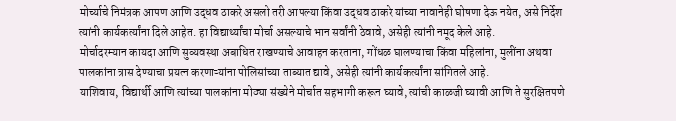मोर्च्याचे निमंत्रक आपण आणि उद्धव ठाकरे असलो तरी आपल्या किंवा उद्धव ठाकरे यांच्या नावानेही घोषणा देऊ नयेत, असे निर्देश त्यांनी कार्यकर्त्यांना दिले आहेत. हा विद्यार्थ्यांचा मोर्चा असल्याचे भान सर्वांनी ठेवावे, असेही त्यांनी नमूद केले आहे.
मोर्चादरम्यान कायदा आणि सुव्यवस्था अबाधित राखण्याचे आवाहन करताना, गोंधळ घालण्याचा किंवा महिलांना, मुलींना अथवा पालकांना त्रास देण्याचा प्रयत्न करणाऱ्यांना पोलिसांच्या ताब्यात द्यावे, असेही त्यांनी कार्यकर्त्यांना सांगितले आहे.
याशिवाय, विद्यार्थी आणि त्यांच्या पालकांना मोठ्या संख्येने मोर्चात सहभागी करून घ्यावे, त्यांची काळजी घ्यावी आणि ते सुरक्षितपणे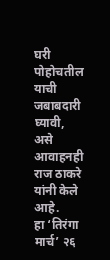घरी पोहोचतील याची जबाबदारी घ्यावी, असे आवाहनही राज ठाकरे यांनी केले आहे.
हा ‘तिरंगा मार्च’ २६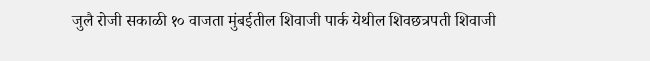जुलै रोजी सकाळी १० वाजता मुंबईतील शिवाजी पार्क येथील शिवछत्रपती शिवाजी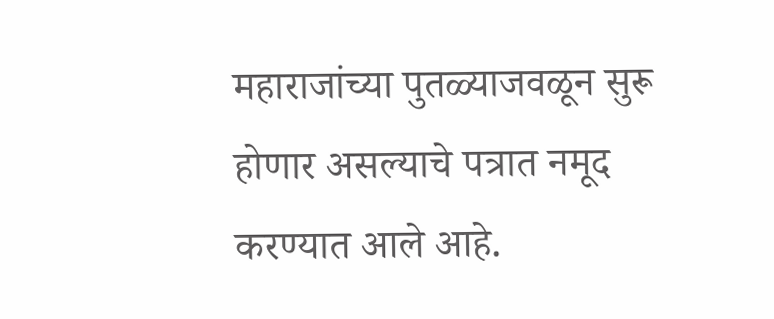महाराजांच्या पुतळ्याजवळून सुरू होणार असल्याचे पत्रात नमूद करण्यात आले आहे.